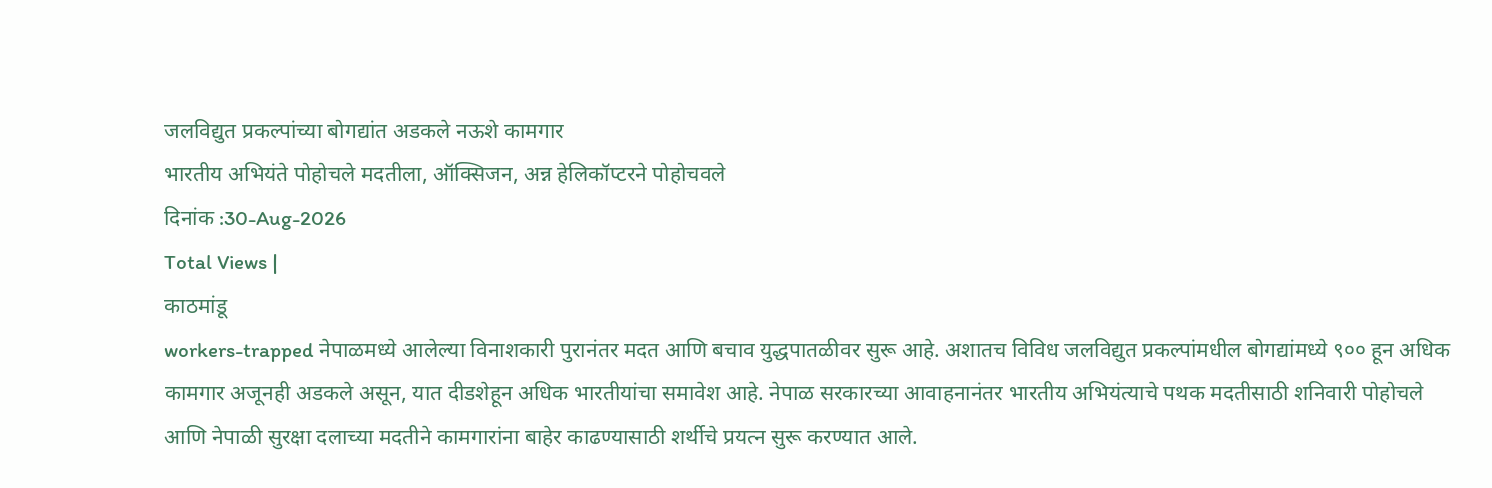जलविद्युत प्रकल्पांच्या बोगद्यांत अडकले नऊशे कामगार
भारतीय अभियंते पोहोचले मदतीला, ऑक्सिजन, अन्न हेलिकॉप्टरने पोहोचवले
दिनांक :30-Aug-2026
Total Views |
काठमांडू
workers-trapped नेपाळमध्ये आलेल्या विनाशकारी पुरानंतर मदत आणि बचाव युद्धपातळीवर सुरू आहे. अशातच विविध जलविद्युत प्रकल्पांमधील बोगद्यांमध्ये ९०० हून अधिक कामगार अजूनही अडकले असून, यात दीडशेहून अधिक भारतीयांचा समावेश आहे. नेपाळ सरकारच्या आवाहनानंतर भारतीय अभियंत्याचे पथक मदतीसाठी शनिवारी पोहोचले आणि नेपाळी सुरक्षा दलाच्या मदतीने कामगारांना बाहेर काढण्यासाठी शर्थीचे प्रयत्न सुरू करण्यात आले.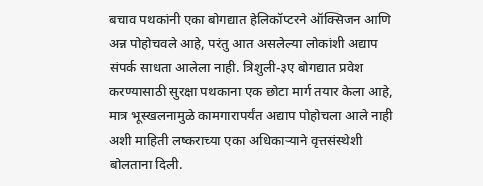बचाव पथकांनी एका बोगद्यात हेलिकॉप्टरने ऑक्सिजन आणि अन्न पोहोचवले आहे, परंतु आत असलेल्या लोकांशी अद्याप संपर्क साधता आलेला नाही. त्रिशुली-३ए बोगद्यात प्रवेश करण्यासाठी सुरक्षा पथकाना एक छोटा मार्ग तयार केला आहे, मात्र भूस्खलनामुळे कामगारापर्यंत अद्याप पोहोचला आले नाही अशी माहिती लष्कराच्या एका अधिकाऱ्याने वृत्तसंस्थेशी बोलताना दिली.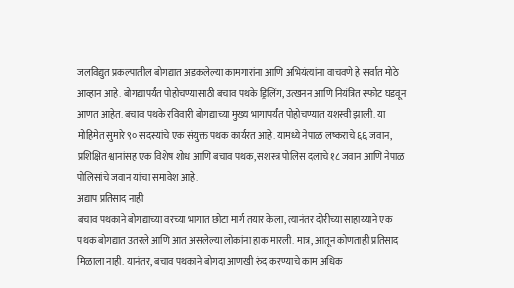जलविद्युत प्रकल्पातील बोगद्यात अडकलेल्या कामगारांना आणि अभियंत्यांना वाचवणे हे सर्वात मोठे आव्हान आहे. बोगद्यापर्यंत पोहोचण्यासाठी बचाव पथके ड्रिलिंग, उत्खनन आणि नियंत्रित स्फोट घडवून आणत आहेत. बचाव पथके रविवारी बोगद्याच्या मुख्य भागापर्यंत पोहोचण्यात यशस्वी झाली. या मोहिमेत सुमारे ९० सदस्यांचे एक संयुक्त पथक कार्यरत आहे. यामध्ये नेपाळ लष्कराचे ६६ जवान, प्रशिक्षित श्वानांसह एक विशेष शोध आणि बचाव पथक, सशस्त्र पोलिस दलाचे १८ जवान आणि नेपाळ पोलिसांचे जवान यांचा समावेश आहे.
अद्याप प्रतिसाद नाही
बचाव पथकाने बोगद्याच्या वरच्या भागात छोटा मार्ग तयार केला, त्यानंतर दोरीच्या साहाय्याने एक पथक बोगद्यात उतरले आणि आत असलेल्या लोकांना हाक मारली. मात्र, आतून कोणताही प्रतिसाद मिळाला नाही. यानंतर, बचाव पथकाने बोगदा आणखी रुंद करण्याचे काम अधिक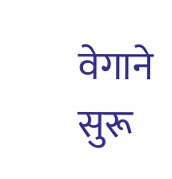वेगाने सुरू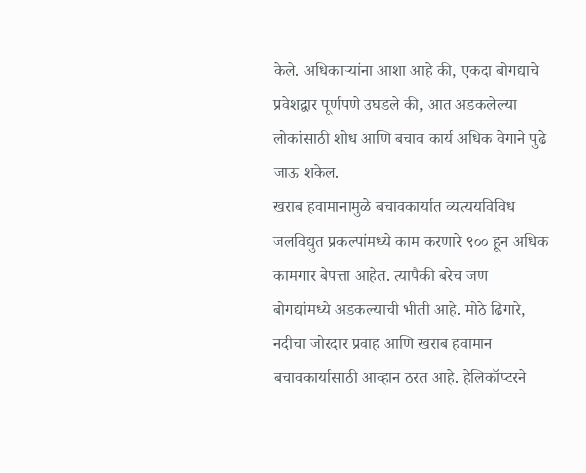केले. अधिकाऱ्यांना आशा आहे की, एकदा बोगद्याचे प्रवेशद्वार पूर्णपणे उघडले की, आत अडकलेल्या लोकांसाठी शोध आणि बचाव कार्य अधिक वेगाने पुढे जाऊ शकेल.
खराब हवामानामुळे बचावकार्यात व्यत्ययविविध जलविद्युत प्रकल्पांमध्ये काम करणारे ९०० हून अधिक कामगार बेपत्ता आहेत. त्यापैकी बरेच जण बोगद्यांमध्ये अडकल्याची भीती आहे. मोठे ढिगारे, नदीचा जोरदार प्रवाह आणि खराब हवामान बचावकार्यासाठी आव्हान ठरत आहे. हेलिकॉप्टरने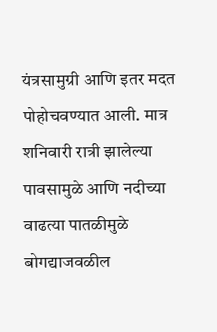यंत्रसामुग्री आणि इतर मदत पोहोचवण्यात आली. मात्र शनिवारी रात्री झालेल्या पावसामुळे आणि नदीच्या वाढत्या पातळीमुळे बोगद्याजवळील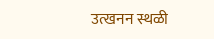उत्खनन स्थळी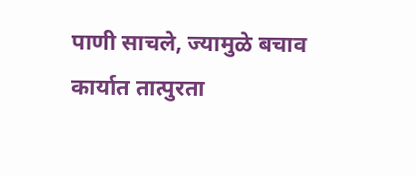पाणी साचले, ज्यामुळे बचाव कार्यात तात्पुरता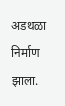अडथळा निर्माण झाला.